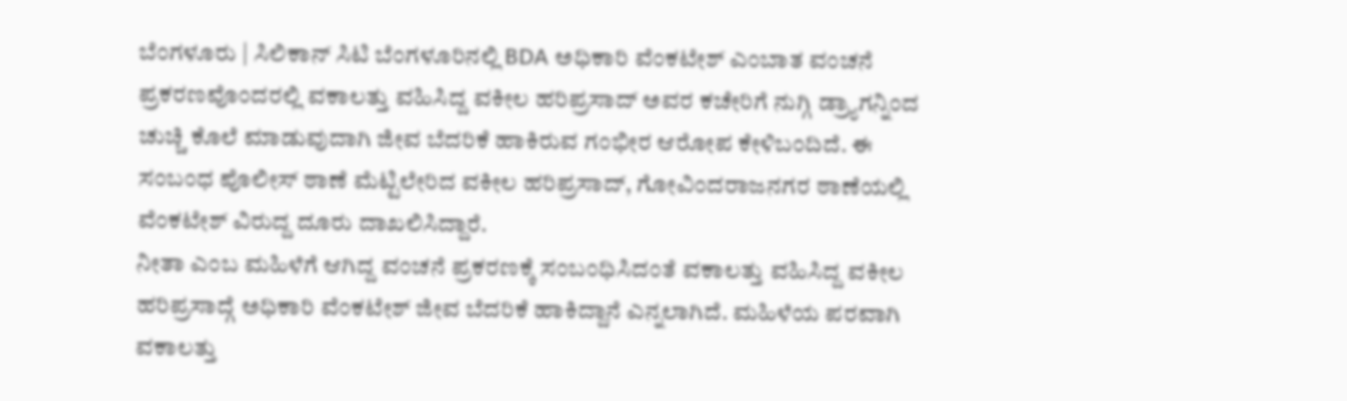ಬೆಂಗಳೂರು | ಸಿಲಿಕಾನ್ ಸಿಟಿ ಬೆಂಗಳೂರಿನಲ್ಲಿ BDA ಅಧಿಕಾರಿ ವೆಂಕಟೇಶ್ ಎಂಬಾತ ವಂಚನೆ ಪ್ರಕರಣವೊಂದರಲ್ಲಿ ವಕಾಲತ್ತು ವಹಿಸಿದ್ದ ವಕೀಲ ಹರಿಪ್ರಸಾದ್ ಅವರ ಕಚೇರಿಗೆ ನುಗ್ಗಿ ಡ್ರ್ಯಾಗನ್ನಿಂದ ಚುಚ್ಚಿ ಕೊಲೆ ಮಾಡುವುದಾಗಿ ಜೀವ ಬೆದರಿಕೆ ಹಾಕಿರುವ ಗಂಭೀರ ಆರೋಪ ಕೇಳಿಬಂದಿದೆ. ಈ ಸಂಬಂಧ ಪೊಲೀಸ್ ಠಾಣೆ ಮೆಟ್ಟಿಲೇರಿದ ವಕೀಲ ಹರಿಪ್ರಸಾದ್, ಗೋವಿಂದರಾಜನಗರ ಠಾಣೆಯಲ್ಲಿ ವೆಂಕಟೇಶ್ ವಿರುದ್ದ ದೂರು ದಾಖಲಿಸಿದ್ದಾರೆ.
ನೀತಾ ಎಂಬ ಮಹಿಳೆಗೆ ಆಗಿದ್ದ ವಂಚನೆ ಪ್ರಕರಣಕ್ಕೆ ಸಂಬಂಧಿಸಿದಂತೆ ವಕಾಲತ್ತು ವಹಿಸಿದ್ದ ವಕೀಲ ಹರಿಪ್ರಸಾದ್ಗೆ ಅಧಿಕಾರಿ ವೆಂಕಟೇಶ್ ಜೀವ ಬೆದರಿಕೆ ಹಾಕಿದ್ದಾನೆ ಎನ್ನಲಾಗಿದೆ. ಮಹಿಳೆಯ ಪರವಾಗಿ ವಕಾಲತ್ತು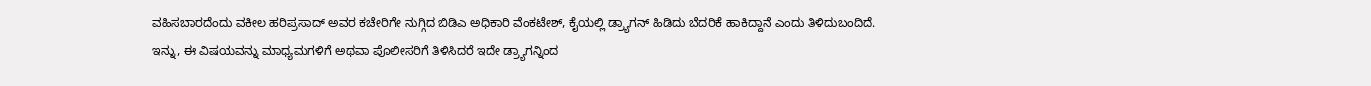ವಹಿಸಬಾರದೆಂದು ವಕೀಲ ಹರಿಪ್ರಸಾದ್ ಅವರ ಕಚೇರಿಗೇ ನುಗ್ಗಿದ ಬಿಡಿಎ ಅಧಿಕಾರಿ ವೆಂಕಟೇಶ್, ಕೈಯಲ್ಲಿ ಡ್ರ್ಯಾಗನ್ ಹಿಡಿದು ಬೆದರಿಕೆ ಹಾಕಿದ್ದಾನೆ ಎಂದು ತಿಳಿದುಬಂದಿದೆ.
ಇನ್ನು, ಈ ವಿಷಯವನ್ನು ಮಾಧ್ಯಮಗಳಿಗೆ ಅಥವಾ ಪೊಲೀಸರಿಗೆ ತಿಳಿಸಿದರೆ ಇದೇ ಡ್ರ್ಯಾಗನ್ನಿಂದ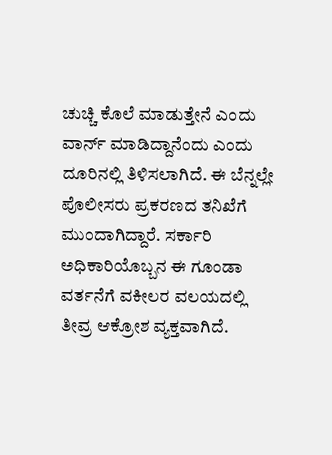ಚುಚ್ಚಿ ಕೊಲೆ ಮಾಡುತ್ತೇನೆ ಎಂದು ವಾರ್ನ್ ಮಾಡಿದ್ದಾನೆಂದು ಎಂದು ದೂರಿನಲ್ಲಿ ತಿಳಿಸಲಾಗಿದೆ. ಈ ಬೆನ್ನಲ್ಲೇ ಪೊಲೀಸರು ಪ್ರಕರಣದ ತನಿಖೆಗೆ ಮುಂದಾಗಿದ್ದಾರೆ. ಸರ್ಕಾರಿ ಅಧಿಕಾರಿಯೊಬ್ಬನ ಈ ಗೂಂಡಾ ವರ್ತನೆಗೆ ವಕೀಲರ ವಲಯದಲ್ಲಿ ತೀವ್ರ ಆಕ್ರೋಶ ವ್ಯಕ್ತವಾಗಿದೆ.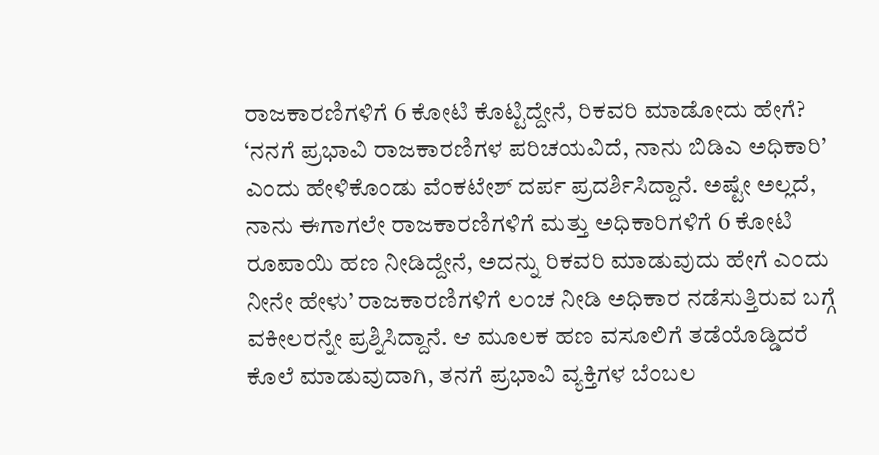ರಾಜಕಾರಣಿಗಳಿಗೆ 6 ಕೋಟಿ ಕೊಟ್ಟಿದ್ದೇನೆ, ರಿಕವರಿ ಮಾಡೋದು ಹೇಗೆ?
‘ನನಗೆ ಪ್ರಭಾವಿ ರಾಜಕಾರಣಿಗಳ ಪರಿಚಯವಿದೆ, ನಾನು ಬಿಡಿಎ ಅಧಿಕಾರಿ’ ಎಂದು ಹೇಳಿಕೊಂಡು ವೆಂಕಟೇಶ್ ದರ್ಪ ಪ್ರದರ್ಶಿಸಿದ್ದಾನೆ. ಅಷ್ಟೇ ಅಲ್ಲದೆ, ನಾನು ಈಗಾಗಲೇ ರಾಜಕಾರಣಿಗಳಿಗೆ ಮತ್ತು ಅಧಿಕಾರಿಗಳಿಗೆ 6 ಕೋಟಿ ರೂಪಾಯಿ ಹಣ ನೀಡಿದ್ದೇನೆ, ಅದನ್ನು ರಿಕವರಿ ಮಾಡುವುದು ಹೇಗೆ ಎಂದು ನೀನೇ ಹೇಳು’ ರಾಜಕಾರಣಿಗಳಿಗೆ ಲಂಚ ನೀಡಿ ಅಧಿಕಾರ ನಡೆಸುತ್ತಿರುವ ಬಗ್ಗೆ ವಕೀಲರನ್ನೇ ಪ್ರಶ್ನಿಸಿದ್ದಾನೆ. ಆ ಮೂಲಕ ಹಣ ವಸೂಲಿಗೆ ತಡೆಯೊಡ್ಡಿದರೆ ಕೊಲೆ ಮಾಡುವುದಾಗಿ, ತನಗೆ ಪ್ರಭಾವಿ ವ್ಯಕ್ತಿಗಳ ಬೆಂಬಲ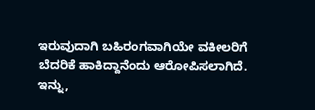ಇರುವುದಾಗಿ ಬಹಿರಂಗವಾಗಿಯೇ ವಕೀಲರಿಗೆ ಬೆದರಿಕೆ ಹಾಕಿದ್ದಾನೆಂದು ಆರೋಪಿಸಲಾಗಿದೆ.
ಇನ್ನು,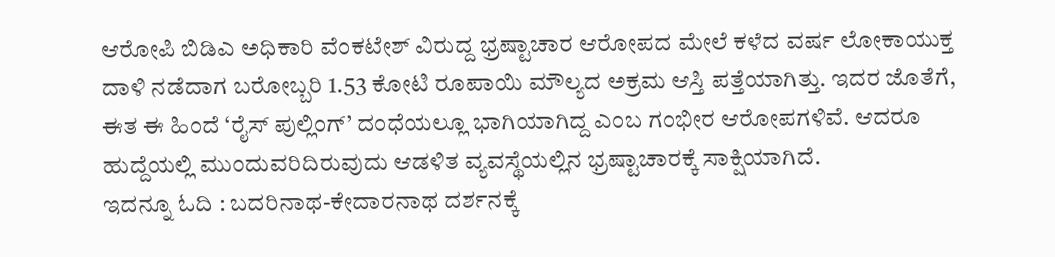ಆರೋಪಿ ಬಿಡಿಎ ಅಧಿಕಾರಿ ವೆಂಕಟೇಶ್ ವಿರುದ್ದ ಭ್ರಷ್ಟಾಚಾರ ಆರೋಪದ ಮೇಲೆ ಕಳೆದ ವರ್ಷ ಲೋಕಾಯುಕ್ತ ದಾಳಿ ನಡೆದಾಗ ಬರೋಬ್ಬರಿ 1.53 ಕೋಟಿ ರೂಪಾಯಿ ಮೌಲ್ಯದ ಅಕ್ರಮ ಆಸ್ತಿ ಪತ್ತೆಯಾಗಿತ್ತು. ಇದರ ಜೊತೆಗೆ, ಈತ ಈ ಹಿಂದೆ ‘ರೈಸ್ ಪುಲ್ಲಿಂಗ್’ ದಂಧೆಯಲ್ಲೂ ಭಾಗಿಯಾಗಿದ್ದ ಎಂಬ ಗಂಭೀರ ಆರೋಪಗಳಿವೆ. ಆದರೂ ಹುದ್ದೆಯಲ್ಲಿ ಮುಂದುವರಿದಿರುವುದು ಆಡಳಿತ ವ್ಯವಸ್ಥೆಯಲ್ಲಿನ ಭ್ರಷ್ಟಾಚಾರಕ್ಕೆ ಸಾಕ್ಷಿಯಾಗಿದೆ.
ಇದನ್ನೂ ಓದಿ : ಬದರಿನಾಥ-ಕೇದಾರನಾಥ ದರ್ಶನಕ್ಕೆ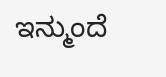ಇನ್ಮುಂದೆ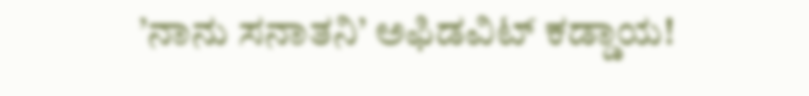’ನಾನು ಸನಾತನಿ’ ಅಫಿಡವಿಟ್ ಕಡ್ಡಾಯ!